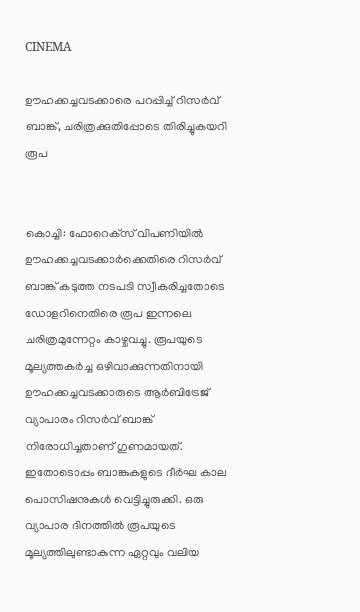CINEMA

ഊഹക്കച്ചവടക്കാരെ പറപ്പിച്ച് റിസർവ് ബാങ്ക്, ചരിത്രക്കുതിപ്പോടെ തിരിച്ചുകയറി രൂപ


കൊച്ചി: ഫോറെക്‌സ് വിപണിയിൽ ഊഹക്കച്ചവടക്കാർക്കെതിരെ റിസർവ് ബാങ്ക് കടുത്ത നടപടി സ്വീകരിച്ചതോടെ ഡോളറിനെതിരെ രൂപ ഇന്നലെ ചരിത്രമുന്നേറ്റം കാഴ്ചവച്ചു. രൂപയുടെ മൂല്യത്തകർച്ച ഒഴിവാക്കുന്നതിനായി ഊഹക്കച്ചവടക്കാരുടെ ആർബിട്രേജ് വ്യാപാരം റിസർവ് ബാങ്ക് നിരോധിച്ചതാണ് ഗുണമായത്.
ഇതോടൊപ്പം ബാങ്കുകളുടെ ദീർഘ കാല പൊസിഷനുകൾ വെട്ടിച്ചുരുക്കി. ഒരു വ്യാപാര ദിനത്തിൽ രൂപയുടെ മൂല്യത്തിലുണ്ടാകുന്ന ഏറ്റവും വലിയ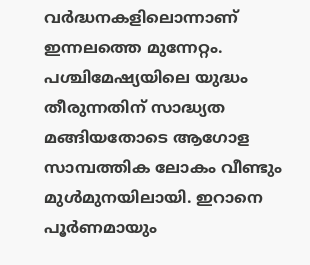വർദ്ധനകളിലൊന്നാണ് ഇന്നലത്തെ മുന്നേറ്റം.
പശ്ചിമേഷ്യയിലെ യുദ്ധം തീരുന്നതിന് സാദ്ധ്യത മങ്ങിയതോടെ ആഗോള സാമ്പത്തിക ലോകം വീണ്ടും മുൾമുനയിലായി. ഇറാനെ പൂർണമായും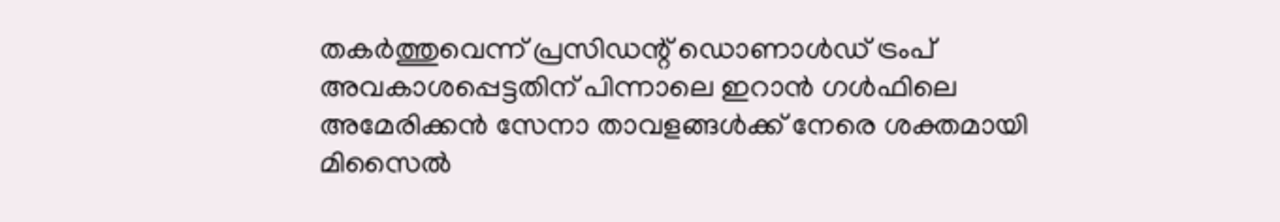തകർത്തുവെന്ന് പ്രസിഡന്റ് ഡൊണാൾഡ് ട്രംപ് അവകാശപ്പെട്ടതിന് പിന്നാലെ ഇറാൻ ഗൾഫിലെ അമേരിക്കൻ സേനാ താവളങ്ങൾക്ക് നേരെ ശക്തമായി മിസൈൽ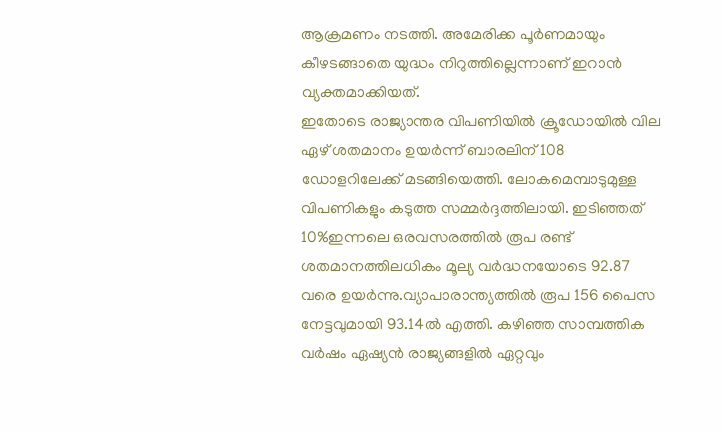ആക്രമണം നടത്തി. അമേരിക്ക പൂർണമായും കീഴടങ്ങാതെ യുദ്ധം നിറുത്തില്ലെന്നാണ് ഇറാൻ വ്യക്തമാക്കിയത്.
ഇതോടെ രാജ്യാന്തര വിപണിയിൽ ക്രൂഡോയിൽ വില ഏഴ് ശതമാനം ഉയർന്ന് ബാരലിന് 108 ഡോളറിലേക്ക് മടങ്ങിയെത്തി. ലോകമെമ്പാടുമുള്ള വിപണികളും കടുത്ത സമ്മർദ്ദത്തിലായി. ഇടിഞ്ഞത് 10%ഇന്നലെ ഒരവസരത്തിൽ രൂപ രണ്ട് ശതമാനത്തിലധികം മൂല്യ വർദ്ധനയോടെ 92.87 വരെ ഉയർന്നു.വ്യാപാരാന്ത്യത്തിൽ രൂപ 156 പൈസ നേട്ടവുമായി 93.14ൽ എത്തി. കഴിഞ്ഞ സാമ്പത്തിക വർഷം ഏഷ്യൻ രാജ്യങ്ങളിൽ ഏറ്റവും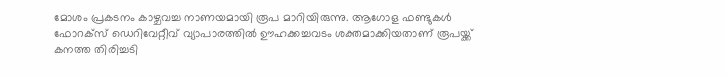മോശം പ്രകടനം കാഴ്ചവച്ച നാണയമായി രൂപ മാറിയിരുന്നു. ആഗോള ഫണ്ടുകൾ ഫോറക്‌സ് ഡെറിവേറ്റീവ് വ്യാപാരത്തിൽ ഊഹക്കച്ചവടം ശക്തമാക്കിയതാണ് രൂപയ്ക്ക് കനത്ത തിരിച്ചടി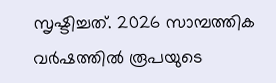സൃഷ്ടിച്ചത്. 2026 സാമ്പത്തിക വർഷത്തിൽ രൂപയുടെ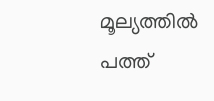മൂല്യത്തിൽ പത്ത്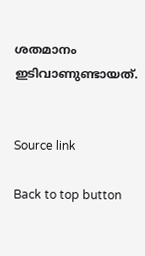ശതമാനം ഇടിവാണുണ്ടായത്.


Source link

Back to top button